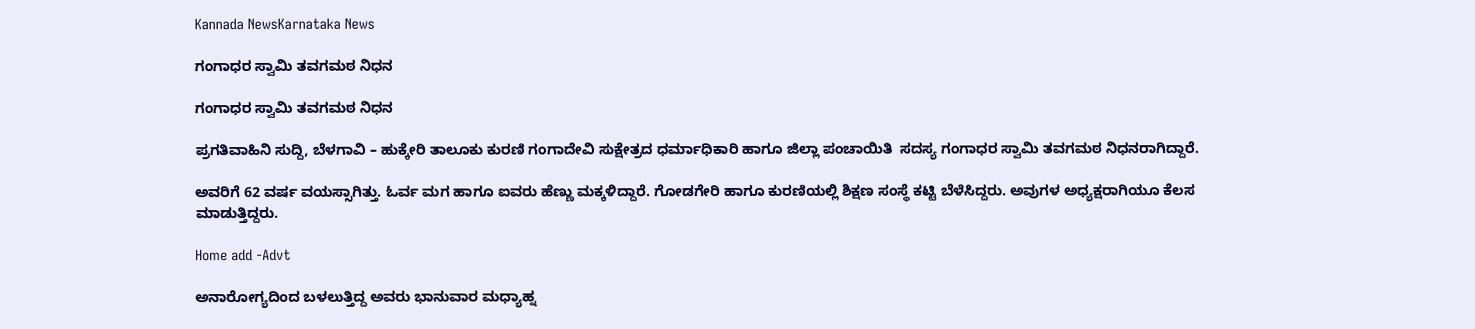Kannada NewsKarnataka News

ಗಂಗಾಧರ ಸ್ವಾಮಿ ತವಗಮಠ ನಿಧನ

ಗಂಗಾಧರ ಸ್ವಾಮಿ ತವಗಮಠ ನಿಧನ

ಪ್ರಗತಿವಾಹಿನಿ ಸುದ್ದಿ, ಬೆಳಗಾವಿ – ಹುಕ್ಕೇರಿ ತಾಲೂಕು ಕುರಣಿ ಗಂಗಾದೇವಿ ಸುಕ್ಷೇತ್ರದ ಧರ್ಮಾಧಿಕಾರಿ ಹಾಗೂ ಜಿಲ್ಲಾ ಪಂಚಾಯಿತಿ  ಸದಸ್ಯ ಗಂಗಾಧರ ಸ್ವಾಮಿ ತವಗಮಠ ನಿಧನರಾಗಿದ್ದಾರೆ.

ಅವರಿಗೆ 62 ವರ್ಷ ವಯಸ್ಸಾಗಿತ್ತು. ಓರ್ವ ಮಗ ಹಾಗೂ ಐವರು ಹೆಣ್ಣು ಮಕ್ಕಳಿದ್ದಾರೆ. ಗೋಡಗೇರಿ ಹಾಗೂ ಕುರಣಿಯಲ್ಲಿ ಶಿಕ್ಷಣ ಸಂಸ್ಥೆ ಕಟ್ಟಿ ಬೆಳೆಸಿದ್ದರು. ಅವುಗಳ ಅಧ್ಯಕ್ಷರಾಗಿಯೂ ಕೆಲಸ ಮಾಡುತ್ತಿದ್ದರು.

Home add -Advt

ಅನಾರೋಗ್ಯದಿಂದ ಬಳಲುತ್ತಿದ್ದ ಅವರು ಭಾನುವಾರ ಮಧ್ಯಾಹ್ನ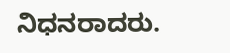ನಿಧನರಾದರು.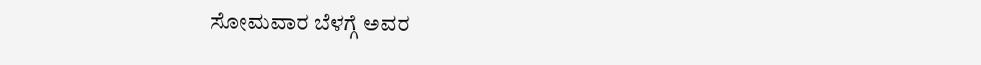ಸೋಮವಾರ ಬೆಳಗ್ಗೆ ಅವರ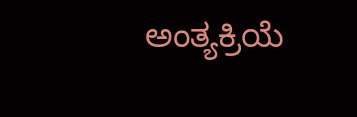ಅಂತ್ಯಕ್ರಿಯೆ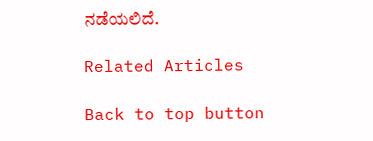ನಡೆಯಲಿದೆ.

Related Articles

Back to top button